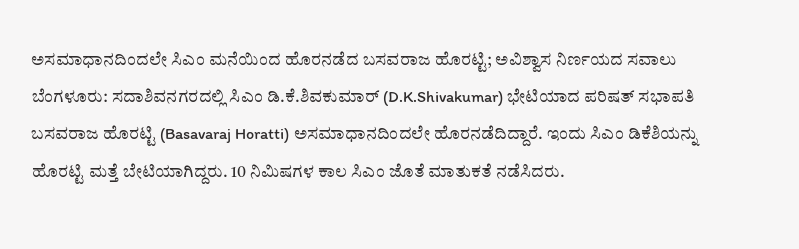ಅಸಮಾಧಾನದಿಂದಲೇ ಸಿಎಂ ಮನೆಯಿಂದ ಹೊರನಡೆದ ಬಸವರಾಜ ಹೊರಟ್ಟಿ; ಅವಿಶ್ವಾಸ ನಿರ್ಣಯದ ಸವಾಲು
ಬೆಂಗಳೂರು: ಸದಾಶಿವನಗರದಲ್ಲಿ ಸಿಎಂ ಡಿ.ಕೆ.ಶಿವಕುಮಾರ್ (D.K.Shivakumar) ಭೇಟಿಯಾದ ಪರಿಷತ್ ಸಭಾಪತಿ ಬಸವರಾಜ ಹೊರಟ್ಟಿ (Basavaraj Horatti) ಅಸಮಾಧಾನದಿಂದಲೇ ಹೊರನಡೆದಿದ್ದಾರೆ. ಇಂದು ಸಿಎಂ ಡಿಕೆಶಿಯನ್ನು ಹೊರಟ್ಟಿ ಮತ್ತೆ ಬೇಟಿಯಾಗಿದ್ದರು. 10 ನಿಮಿಷಗಳ ಕಾಲ ಸಿಎಂ ಜೊತೆ ಮಾತುಕತೆ ನಡೆಸಿದರು.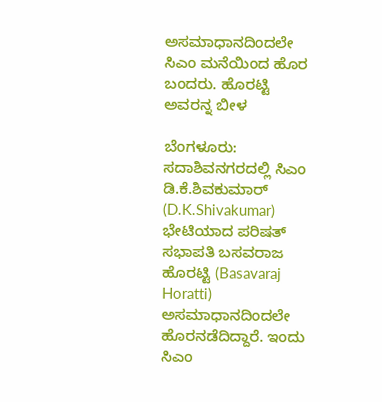ಅಸಮಾಧಾನದಿಂದಲೇ ಸಿಎಂ ಮನೆಯಿಂದ ಹೊರ ಬಂದರು. ಹೊರಟ್ಟಿ ಅವರನ್ನ ಬೀಳ

ಬೆಂಗಳೂರು: ಸದಾಶಿವನಗರದಲ್ಲಿ ಸಿಎಂ ಡಿ.ಕೆ.ಶಿವಕುಮಾರ್ (D.K.Shivakumar) ಭೇಟಿಯಾದ ಪರಿಷತ್ ಸಭಾಪತಿ ಬಸವರಾಜ ಹೊರಟ್ಟಿ (Basavaraj Horatti) ಅಸಮಾಧಾನದಿಂದಲೇ ಹೊರನಡೆದಿದ್ದಾರೆ. ಇಂದು ಸಿಎಂ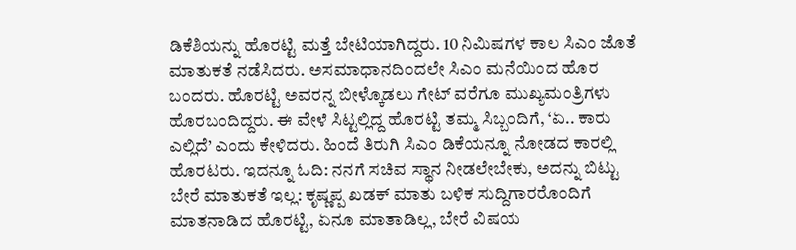ಡಿಕೆಶಿಯನ್ನು ಹೊರಟ್ಟಿ ಮತ್ತೆ ಬೇಟಿಯಾಗಿದ್ದರು. 10 ನಿಮಿಷಗಳ ಕಾಲ ಸಿಎಂ ಜೊತೆ ಮಾತುಕತೆ ನಡೆಸಿದರು. ಅಸಮಾಧಾನದಿಂದಲೇ ಸಿಎಂ ಮನೆಯಿಂದ ಹೊರ ಬಂದರು. ಹೊರಟ್ಟಿ ಅವರನ್ನ ಬೀಳ್ಕೊಡಲು ಗೇಟ್ ವರೆಗೂ ಮುಖ್ಯಮಂತ್ರಿಗಳು ಹೊರಬಂದಿದ್ದರು. ಈ ವೇಳೆ ಸಿಟ್ಟಲ್ಲಿದ್ದ ಹೊರಟ್ಟಿ ತಮ್ಮ ಸಿಬ್ಬಂದಿಗೆ, ‘ಏ.. ಕಾರು ಎಲ್ಲಿದೆ’ ಎಂದು ಕೇಳಿದರು. ಹಿಂದೆ ತಿರುಗಿ ಸಿಎಂ ಡಿಕೆಯನ್ನೂ ನೋಡದ ಕಾರಲ್ಲಿ ಹೊರಟರು. ಇದನ್ನೂ ಓದಿ: ನನಗೆ ಸಚಿವ ಸ್ಥಾನ ನೀಡಲೇಬೇಕು, ಅದನ್ನು ಬಿಟ್ಟು ಬೇರೆ ಮಾತುಕತೆ ಇಲ್ಲ: ಕೃಷ್ಣಪ್ಪ ಖಡಕ್ ಮಾತು ಬಳಿಕ ಸುದ್ದಿಗಾರರೊಂದಿಗೆ ಮಾತನಾಡಿದ ಹೊರಟ್ಟಿ, ಏನೂ ಮಾತಾಡಿಲ್ಲ, ಬೇರೆ ವಿಷಯ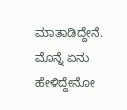ಮಾತಾಡಿದ್ದೇನೆ. ಮೊನ್ನೆ ಏನು ಹೇಳಿದ್ದೇನೋ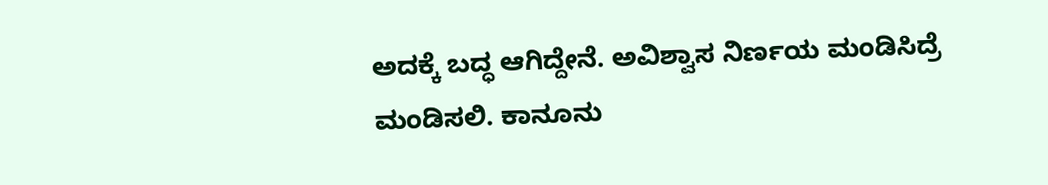ಅದಕ್ಕೆ ಬದ್ಧ ಆಗಿದ್ದೇನೆ. ಅವಿಶ್ವಾಸ ನಿರ್ಣಯ ಮಂಡಿಸಿದ್ರೆ ಮಂಡಿಸಲಿ. ಕಾನೂನು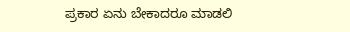ಪ್ರಕಾರ ಏನು ಬೇಕಾದರೂ ಮಾಡಲಿ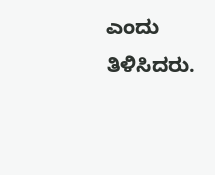ಎಂದು ತಿಳಿಸಿದರು.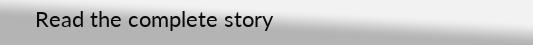Read the complete story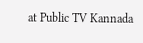at Public TV Kannada